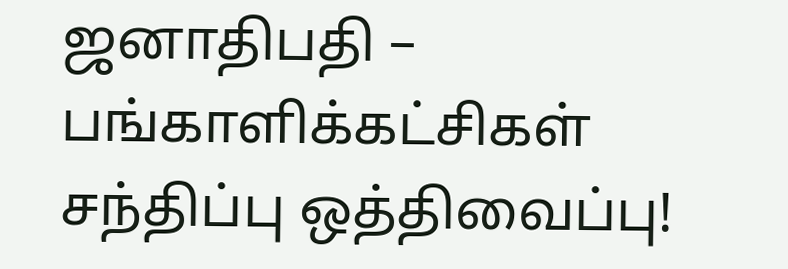ஜனாதிபதி – பங்காளிக்கட்சிகள் சந்திப்பு ஒத்திவைப்பு!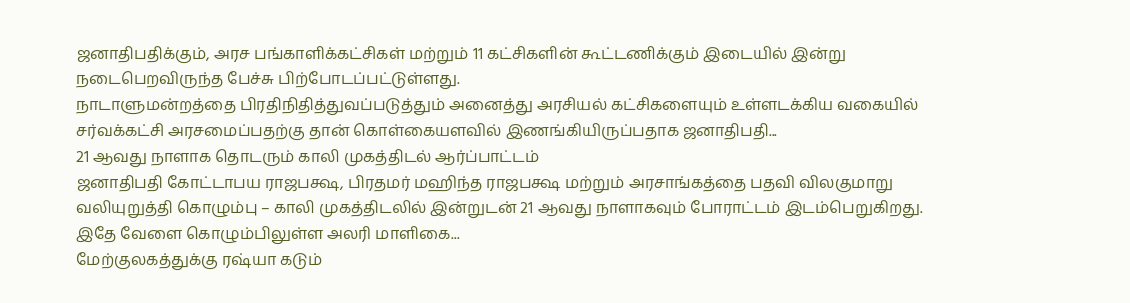ஜனாதிபதிக்கும், அரச பங்காளிக்கட்சிகள் மற்றும் 11 கட்சிகளின் கூட்டணிக்கும் இடையில் இன்று நடைபெறவிருந்த பேச்சு பிற்போடப்பட்டுள்ளது.
நாடாளுமன்றத்தை பிரதிநிதித்துவப்படுத்தும் அனைத்து அரசியல் கட்சிகளையும் உள்ளடக்கிய வகையில் சர்வக்கட்சி அரசமைப்பதற்கு தான் கொள்கையளவில் இணங்கியிருப்பதாக ஜனாதிபதி...
21 ஆவது நாளாக தொடரும் காலி முகத்திடல் ஆர்ப்பாட்டம்
ஜனாதிபதி கோட்டாபய ராஜபக்ஷ, பிரதமர் மஹிந்த ராஜபக்ஷ மற்றும் அரசாங்கத்தை பதவி விலகுமாறு வலியுறுத்தி கொழும்பு – காலி முகத்திடலில் இன்றுடன் 21 ஆவது நாளாகவும் போராட்டம் இடம்பெறுகிறது.
இதே வேளை கொழும்பிலுள்ள அலரி மாளிகை...
மேற்குலகத்துக்கு ரஷ்யா கடும்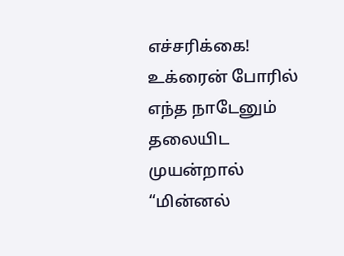எச்சரிக்கை!
உக்ரைன் போரில் எந்த நாடேனும் தலையிட முயன்றால் “மின்னல்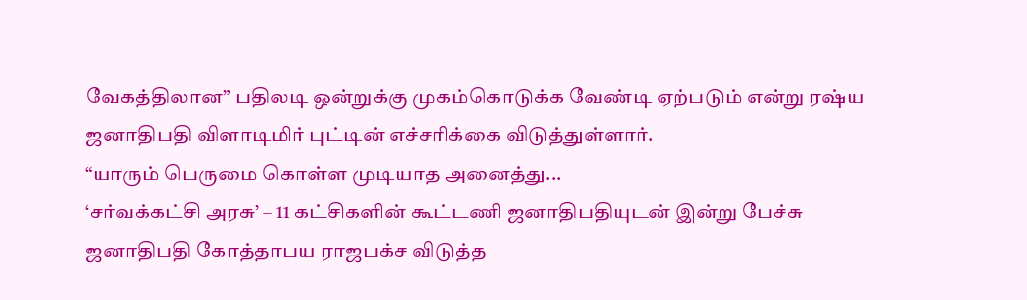வேகத்திலான” பதிலடி ஒன்றுக்கு முகம்கொடுக்க வேண்டி ஏற்படும் என்று ரஷ்ய ஜனாதிபதி விளாடிமிர் புட்டின் எச்சரிக்கை விடுத்துள்ளார்.
“யாரும் பெருமை கொள்ள முடியாத அனைத்து...
‘சர்வக்கட்சி அரசு’ – 11 கட்சிகளின் கூட்டணி ஜனாதிபதியுடன் இன்று பேச்சு
ஜனாதிபதி கோத்தாபய ராஜபக்ச விடுத்த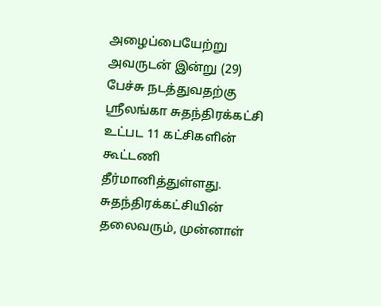அழைப்பையேற்று அவருடன் இன்று (29) பேச்சு நடத்துவதற்கு ஶ்ரீலங்கா சுதந்திரக்கட்சி உட்பட 11 கட்சிகளின் கூட்டணி தீர்மானித்துள்ளது.
சுதந்திரக்கட்சியின் தலைவரும், முன்னாள்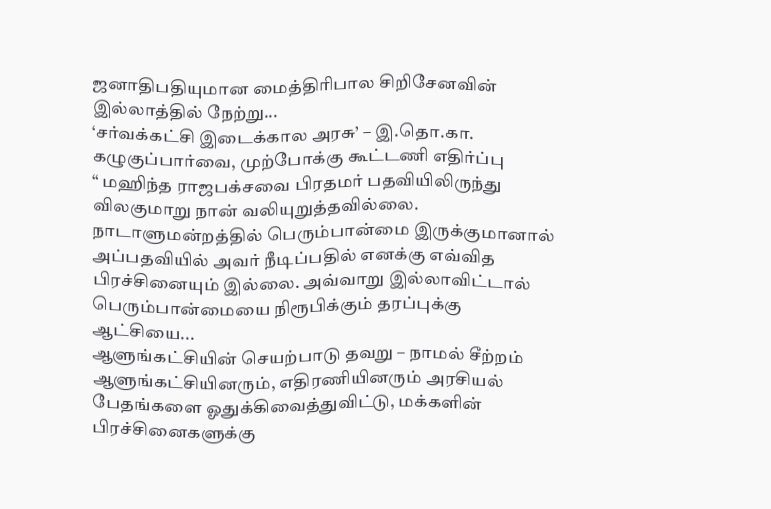ஜனாதிபதியுமான மைத்திரிபால சிறிசேனவின் இல்லாத்தில் நேற்று...
‘சர்வக்கட்சி இடைக்கால அரசு’ – இ.தொ.கா. கழுகுப்பார்வை, முற்போக்கு கூட்டணி எதிர்ப்பு
“ மஹிந்த ராஜபக்சவை பிரதமர் பதவியிலிருந்து விலகுமாறு நான் வலியுறுத்தவில்லை. நாடாளுமன்றத்தில் பெரும்பான்மை இருக்குமானால் அப்பதவியில் அவர் நீடிப்பதில் எனக்கு எவ்வித பிரச்சினையும் இல்லை. அவ்வாறு இல்லாவிட்டால் பெரும்பான்மையை நிரூபிக்கும் தரப்புக்கு ஆட்சியை...
ஆளுங்கட்சியின் செயற்பாடு தவறு – நாமல் சீற்றம்
ஆளுங்கட்சியினரும், எதிரணியினரும் அரசியல் பேதங்களை ஓதுக்கிவைத்துவிட்டு, மக்களின் பிரச்சினைகளுக்கு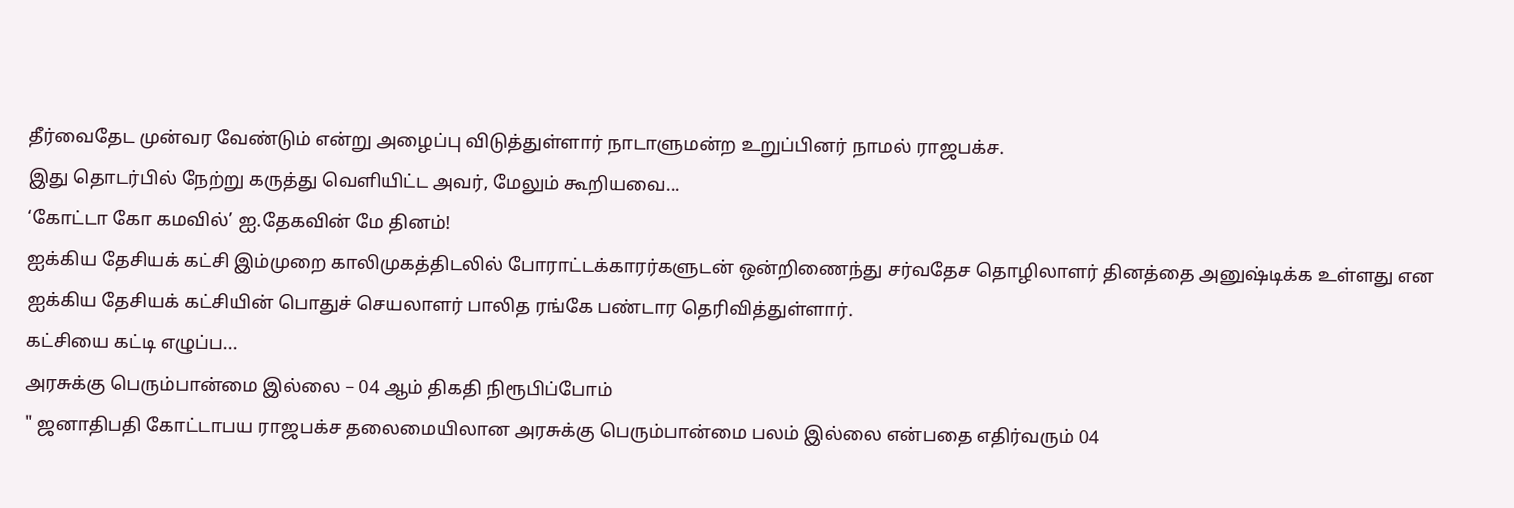தீர்வைதேட முன்வர வேண்டும் என்று அழைப்பு விடுத்துள்ளார் நாடாளுமன்ற உறுப்பினர் நாமல் ராஜபக்ச.
இது தொடர்பில் நேற்று கருத்து வெளியிட்ட அவர், மேலும் கூறியவை...
‘கோட்டா கோ கமவில்’ ஐ.தேகவின் மே தினம்!
ஐக்கிய தேசியக் கட்சி இம்முறை காலிமுகத்திடலில் போராட்டக்காரர்களுடன் ஒன்றிணைந்து சர்வதேச தொழிலாளர் தினத்தை அனுஷ்டிக்க உள்ளது என ஐக்கிய தேசியக் கட்சியின் பொதுச் செயலாளர் பாலித ரங்கே பண்டார தெரிவித்துள்ளார்.
கட்சியை கட்டி எழுப்ப...
அரசுக்கு பெரும்பான்மை இல்லை – 04 ஆம் திகதி நிரூபிப்போம்
" ஜனாதிபதி கோட்டாபய ராஜபக்ச தலைமையிலான அரசுக்கு பெரும்பான்மை பலம் இல்லை என்பதை எதிர்வரும் 04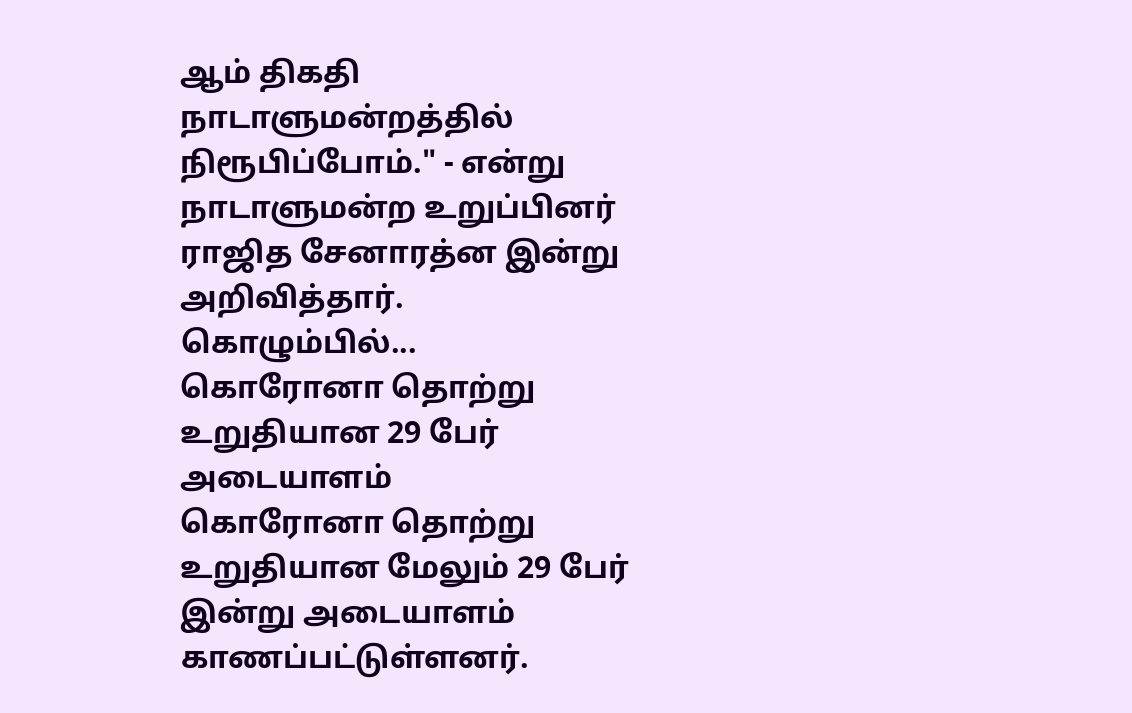ஆம் திகதி நாடாளுமன்றத்தில் நிரூபிப்போம்." - என்று நாடாளுமன்ற உறுப்பினர் ராஜித சேனாரத்ன இன்று அறிவித்தார்.
கொழும்பில்...
கொரோனா தொற்று உறுதியான 29 பேர் அடையாளம்
கொரோனா தொற்று உறுதியான மேலும் 29 பேர் இன்று அடையாளம் காணப்பட்டுள்ளனர்.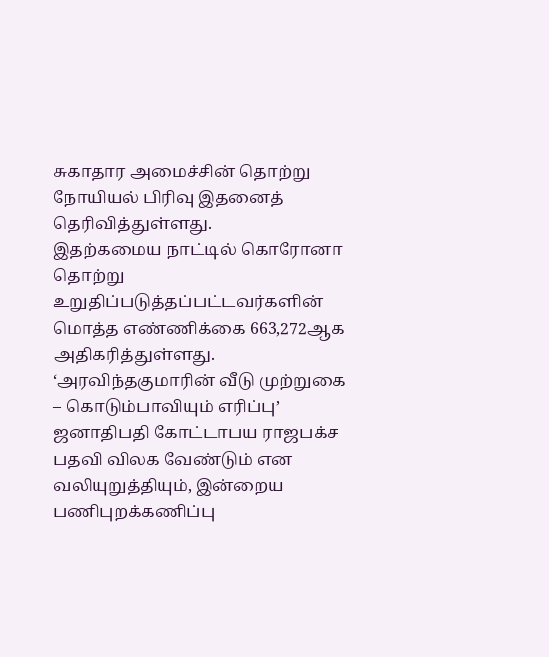சுகாதார அமைச்சின் தொற்று நோயியல் பிரிவு இதனைத் தெரிவித்துள்ளது.
இதற்கமைய நாட்டில் கொரோனா தொற்று உறுதிப்படுத்தப்பட்டவர்களின் மொத்த எண்ணிக்கை 663,272ஆக அதிகரித்துள்ளது.
‘அரவிந்தகுமாரின் வீடு முற்றுகை – கொடும்பாவியும் எரிப்பு’
ஜனாதிபதி கோட்டாபய ராஜபக்ச பதவி விலக வேண்டும் என வலியுறுத்தியும், இன்றைய பணிபுறக்கணிப்பு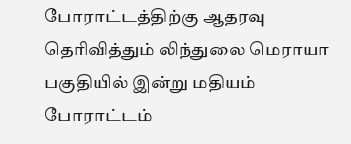போராட்டத்திற்கு ஆதரவு தெரிவித்தும் லிந்துலை மெராயா பகுதியில் இன்று மதியம் போராட்டம்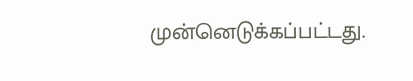முன்னெடுக்கப்பட்டது.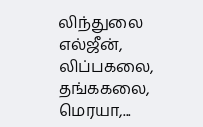லிந்துலை எல்ஜீன், லிப்பகலை, தங்ககலை, மெரயா,...